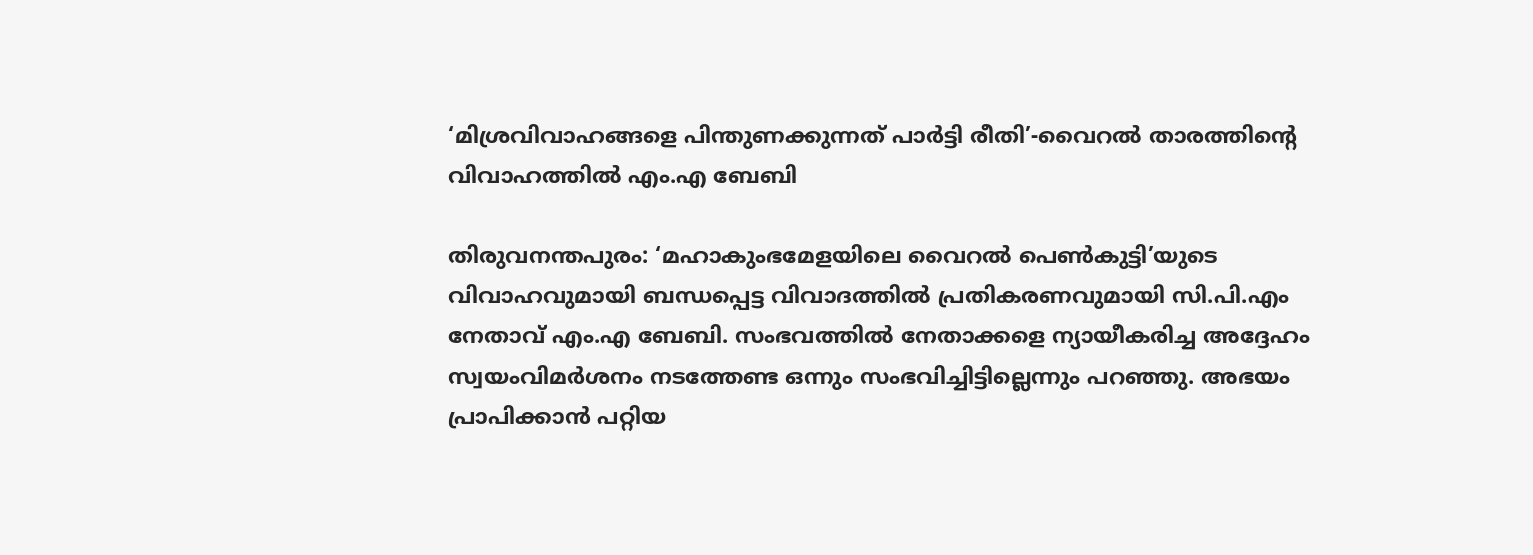‘മിശ്രവിവാഹങ്ങളെ പിന്തുണക്കുന്നത് പാർട്ടി രീതി’-വൈറൽ താരത്തിന്റെ വിവാഹത്തിൽ എം.എ ബേബി

തിരുവനന്തപുരം: ‘മഹാകുംഭമേളയിലെ വൈറൽ പെൺകുട്ടി’യുടെ വിവാഹവുമായി ബന്ധപ്പെട്ട വിവാദത്തിൽ പ്രതികരണവുമായി സി.പി.എം നേതാവ് എം.എ ബേബി. സംഭവത്തിൽ നേതാക്കളെ ന്യായീകരിച്ച അദ്ദേഹം സ്വയംവിമർശനം നടത്തേണ്ട ഒന്നും സംഭവിച്ചിട്ടില്ലെന്നും പറഞ്ഞു. അഭയം പ്രാപിക്കാൻ പറ്റിയ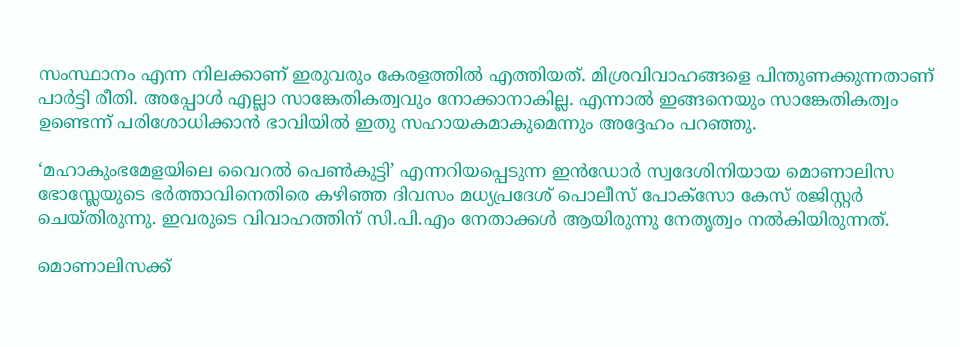സംസ്ഥാനം എന്ന നിലക്കാണ് ഇരുവരും കേരളത്തിൽ എത്തിയത്. മിശ്രവിവാഹങ്ങളെ പിന്തുണക്കുന്നതാണ് പാർട്ടി രീതി. അപ്പോൾ എല്ലാ സാങ്കേതികത്വവും നോക്കാനാകില്ല. എന്നാൽ ഇങ്ങനെയും സാങ്കേതികത്വം ഉണ്ടെന്ന് പരിശോധിക്കാൻ ഭാവിയിൽ ഇതു സഹായകമാകുമെന്നും അദ്ദേഹം പറഞ്ഞു.

‘മഹാകുംഭമേളയിലെ വൈറൽ പെൺകുട്ടി’ എന്നറിയപ്പെടുന്ന ഇൻഡോർ സ്വദേശിനിയായ മൊണാലിസ ഭോസ്ലേയുടെ ഭർത്താവിനെതിരെ കഴിഞ്ഞ ദിവസം മധ്യപ്രദേശ് പൊലീസ് പോക്സോ കേസ് രജിസ്റ്റർ ചെയ്തിരുന്നു. ഇവരുടെ വിവാഹത്തിന് സി.പി.എം നേതാക്കൾ ആയിരുന്നു നേതൃത്വം നൽകിയിരുന്നത്.

മൊണാലിസക്ക്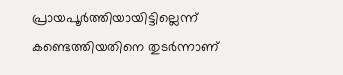പ്രായപൂർത്തിയായിട്ടില്ലെന്ന് കണ്ടെത്തിയതിനെ തുടർന്നാണ്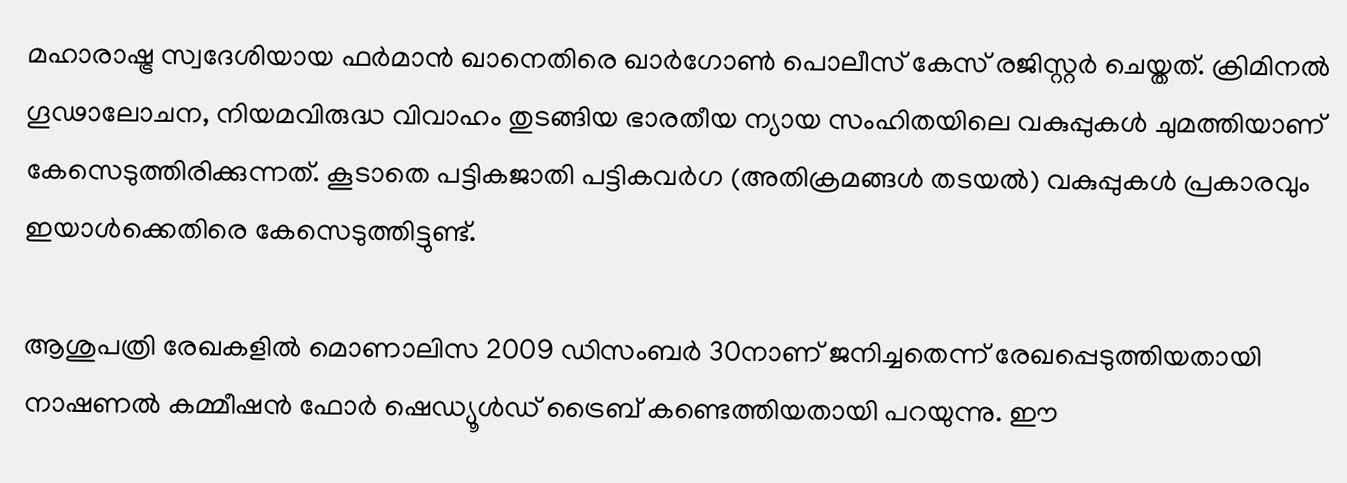മഹാരാഷ്ട്ര സ്വദേശിയായ ഫർമാൻ ഖാനെതിരെ ഖാർഗോൺ പൊലീസ് കേസ് രജിസ്റ്റർ ചെയ്തത്. ക്രിമിനൽ ഗൂഢാലോചന, നിയമവിരുദ്ധ വിവാഹം തുടങ്ങിയ ഭാരതീയ ന്യായ സംഹിതയിലെ വകുപ്പുകൾ ചുമത്തിയാണ് കേസെടുത്തിരിക്കുന്നത്. കൂടാതെ പട്ടികജാതി പട്ടികവർഗ (അതിക്രമങ്ങൾ തടയൽ) വകുപ്പുകൾ പ്രകാരവും ഇയാൾക്കെതിരെ കേസെടുത്തിട്ടുണ്ട്.

ആശുപത്രി രേഖകളിൽ മൊണാലിസ 2009 ഡിസംബർ 30നാണ് ജനിച്ചതെന്ന് രേഖപ്പെടുത്തിയതായി നാഷണൽ കമ്മീഷൻ ഫോർ ഷെഡ്യൂൾഡ് ട്രൈബ് കണ്ടെത്തിയതായി പറയുന്നു. ഈ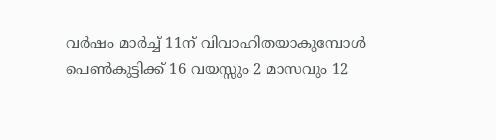വർഷം മാർച്ച് 11ന് വിവാഹിതയാകുമ്പോൾ പെൺകുട്ടിക്ക് 16 വയസ്സും 2 മാസവും 12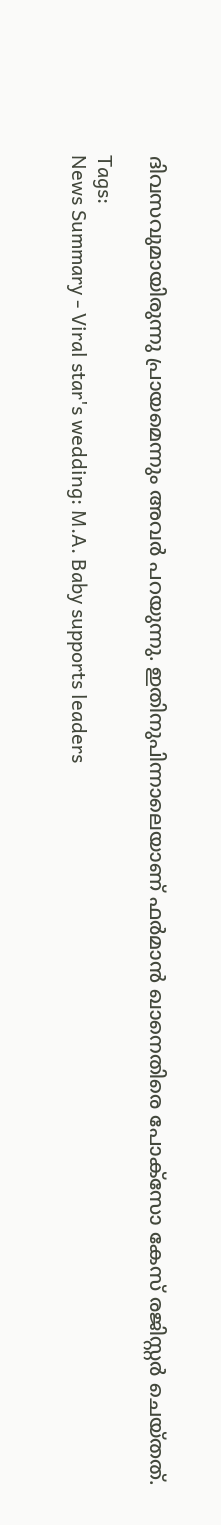ദിവസവുമായിരുന്നു പ്രായമെന്നും അവർ പറയുന്നു. ഇതിനുപിന്നാലെയാണ് ഫർമാൻ ഖാനെതിരെ പോക്സോ കേസ് രജിസ്റ്റർ ചെയ്തത്.

Tags:
News Summary - Viral star's wedding: M.A. Baby supports leaders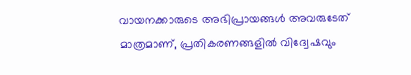വായനക്കാരുടെ അഭിപ്രായങ്ങള്‍ അവരുടേത് മാത്രമാണ്, പ്രതികരണങ്ങളിൽ വിദ്വേഷവും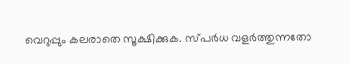വെറുപ്പും കലരാതെ സൂക്ഷിക്കുക. സ്പർധ വളർത്തുന്നതോ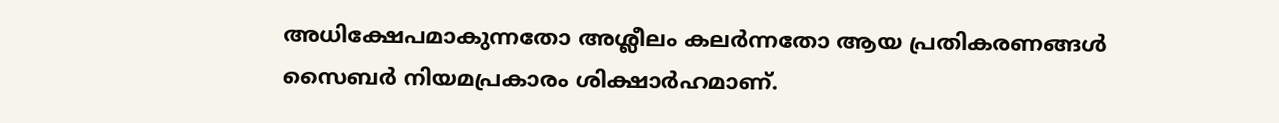അധിക്ഷേപമാകുന്നതോ അശ്ലീലം കലർന്നതോ ആയ പ്രതികരണങ്ങൾ സൈബർ നിയമപ്രകാരം ശിക്ഷാർഹമാണ്.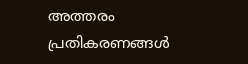അത്തരം പ്രതികരണങ്ങൾ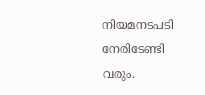നിയമനടപടി നേരിടേണ്ടി വരും.